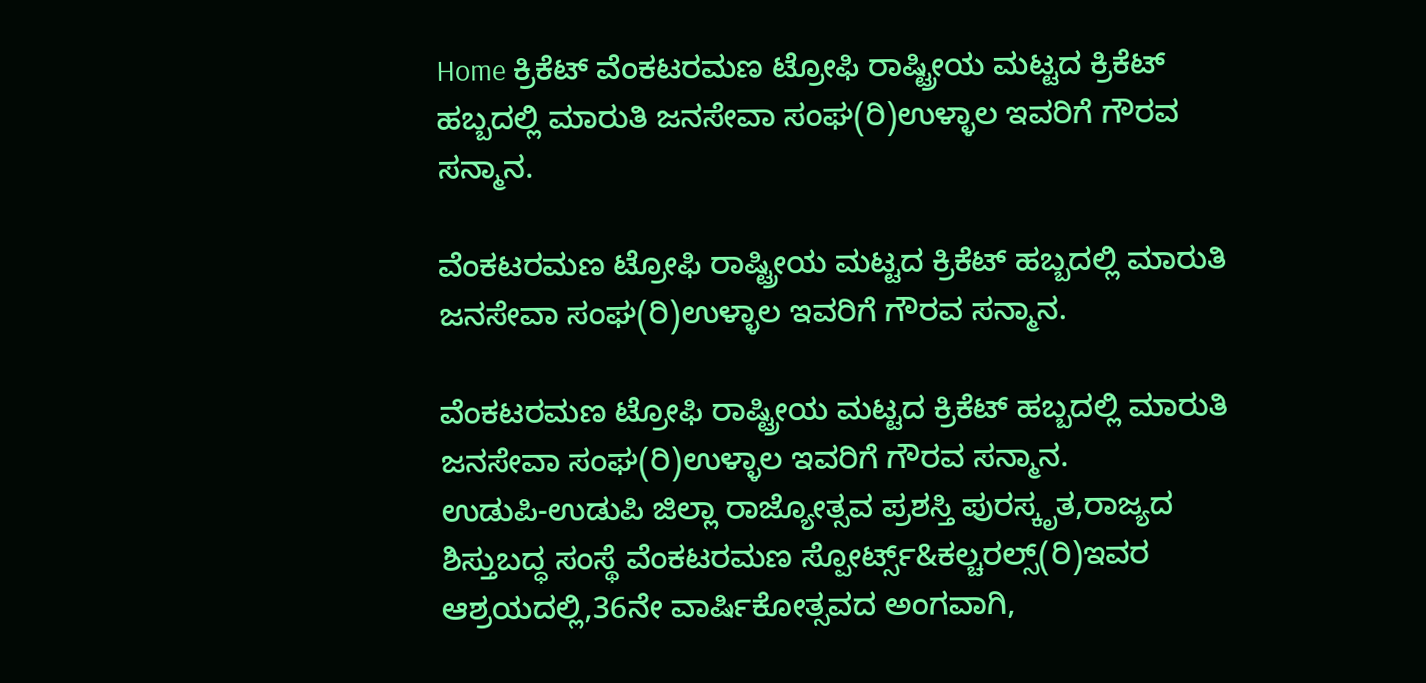Home ಕ್ರಿಕೆಟ್ ವೆಂಕಟರಮಣ ಟ್ರೋಫಿ ರಾಷ್ಟ್ರೀಯ ಮಟ್ಟದ ಕ್ರಿಕೆಟ್ ಹಬ್ಬದಲ್ಲಿ ಮಾರುತಿ ಜನಸೇವಾ ಸಂಘ(ರಿ)ಉಳ್ಳಾಲ ಇವರಿಗೆ ಗೌರವ ಸನ್ಮಾನ.

ವೆಂಕಟರಮಣ ಟ್ರೋಫಿ ರಾಷ್ಟ್ರೀಯ ಮಟ್ಟದ ಕ್ರಿಕೆಟ್ ಹಬ್ಬದಲ್ಲಿ ಮಾರುತಿ ಜನಸೇವಾ ಸಂಘ(ರಿ)ಉಳ್ಳಾಲ ಇವರಿಗೆ ಗೌರವ ಸನ್ಮಾನ.

ವೆಂಕಟರಮಣ ಟ್ರೋಫಿ ರಾಷ್ಟ್ರೀಯ ಮಟ್ಟದ ಕ್ರಿಕೆಟ್ ಹಬ್ಬದಲ್ಲಿ ಮಾರುತಿ ಜನಸೇವಾ ಸಂಘ(ರಿ)ಉಳ್ಳಾಲ ಇವರಿಗೆ ಗೌರವ ಸನ್ಮಾನ.
ಉಡುಪಿ-ಉಡುಪಿ ಜಿಲ್ಲಾ ರಾಜ್ಯೋತ್ಸವ ಪ್ರಶಸ್ತಿ ಪುರಸ್ಕೃತ,ರಾಜ್ಯದ ಶಿಸ್ತುಬದ್ಧ ಸಂಸ್ಥೆ ವೆಂಕಟರಮಣ ಸ್ಪೋರ್ಟ್ಸ್&ಕಲ್ಚರಲ್ಸ್(ರಿ)ಇವರ ಆಶ್ರಯದಲ್ಲಿ,36ನೇ ವಾರ್ಷಿಕೋತ್ಸವದ ಅಂಗವಾಗಿ,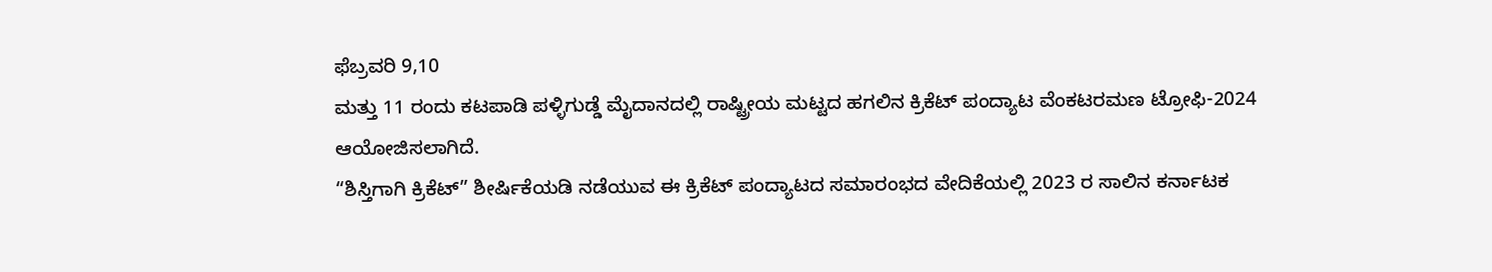ಫೆಬ್ರವರಿ 9,10
ಮತ್ತು 11 ರಂದು ಕಟಪಾಡಿ ಪಳ್ಳಿಗುಡ್ಡೆ ಮೈದಾನದಲ್ಲಿ ರಾಷ್ಟ್ರೀಯ ಮಟ್ಟದ ಹಗಲಿನ ಕ್ರಿಕೆಟ್ ಪಂದ್ಯಾಟ ವೆಂಕಟರಮಣ ಟ್ರೋಫಿ-2024 ಆಯೋಜಿಸಲಾಗಿದೆ.
“ಶಿಸ್ತಿಗಾಗಿ ಕ್ರಿಕೆಟ್” ಶೀರ್ಷಿಕೆಯಡಿ ನಡೆಯುವ ಈ ಕ್ರಿಕೆಟ್ ಪಂದ್ಯಾಟದ ಸಮಾರಂಭದ ವೇದಿಕೆಯಲ್ಲಿ 2023 ರ ಸಾಲಿನ ಕರ್ನಾಟಕ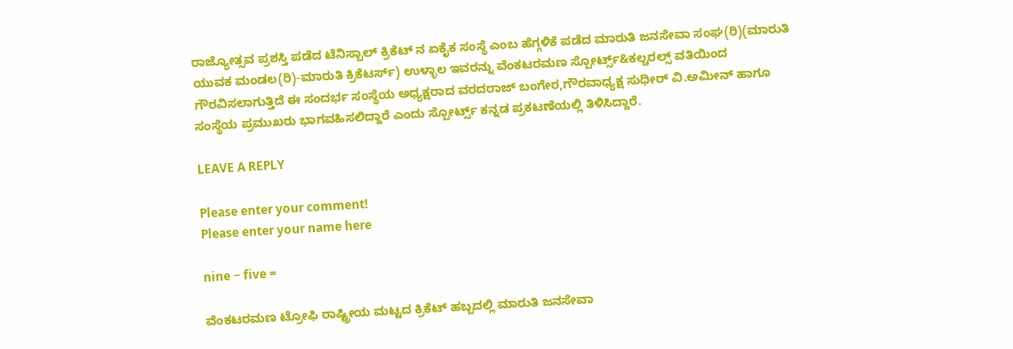ರಾಜ್ಯೋತ್ಸವ ಪ್ರಶಸ್ತಿ ಪಡೆದ ಟೆನಿಸ್ಬಾಲ್ ಕ್ರಿಕೆಟ್ ನ‌ ಏಕೈಕ ಸಂಸ್ಥೆ ಎಂಬ ಹೆಗ್ಗಳಿಕೆ ಪಡೆದ ಮಾರುತಿ ಜನಸೇವಾ ಸಂಘ(ರಿ)(ಮಾರುತಿ ಯುವಕ ಮಂಡಲ(ರಿ)-ಮಾರುತಿ ಕ್ರಿಕೆಟರ್ಸ್) ಉಳ್ಳಾಲ ಇವರನ್ನು ವೆಂಕಟರಮಣ ಸ್ಪೋರ್ಟ್ಸ್&ಕಲ್ಚರಲ್ಸ್ ವತಿಯಿಂದ ಗೌರವಿಸಲಾಗುತ್ತಿದೆ ಈ ಸಂದರ್ಭ ಸಂಸ್ಥೆಯ ಅಧ್ಯಕ್ಷರಾದ ವರದರಾಜ್ ಬಂಗೇರ,ಗೌರವಾಧ್ಯಕ್ಷ ಸುಧೀರ್ ವಿ‌.ಅಮೀನ್ ಹಾಗೂ ಸಂಸ್ಥೆಯ ಪ್ರಮುಖರು ಭಾಗವಹಿಸಲಿದ್ದಾರೆ ಎಂದು ಸ್ಪೋರ್ಟ್ಸ್ ಕನ್ನಡ ಪ್ರಕಟಣೆಯಲ್ಲಿ ತಿಳಿಸಿದ್ದಾರೆ.

LEAVE A REPLY

Please enter your comment!
Please enter your name here

nine − five =

ವೆಂಕಟರಮಣ ಟ್ರೋಫಿ ರಾಷ್ಟ್ರೀಯ ಮಟ್ಟದ ಕ್ರಿಕೆಟ್ ಹಬ್ಬದಲ್ಲಿ ಮಾರುತಿ ಜನಸೇವಾ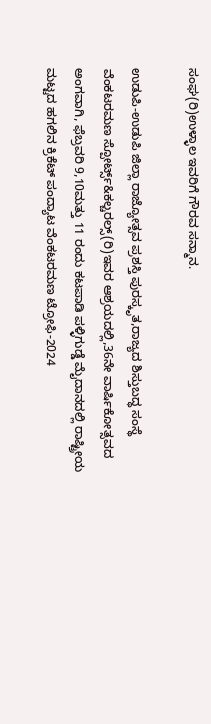ಸಂಘ(ರಿ)ಉಳ್ಳಾಲ ಇವರಿಗೆ ಗೌರವ ಸನ್ಮಾನ.

ಉಡುಪಿ-ಉಡುಪಿ ಜಿಲ್ಲಾ ರಾಜ್ಯೋತ್ಸವ ಪ್ರಶಸ್ತಿ ಪುರಸ್ಕೃತ,ರಾಜ್ಯದ ಶಿಸ್ತುಬದ್ಧ ಸಂಸ್ಥೆ ವೆಂಕಟರಮಣ ಸ್ಪೋರ್ಟ್ಸ್&ಕಲ್ಚರಲ್ಸ್(ರಿ)ಇವರ ಆಶ್ರಯದಲ್ಲಿ,36ನೇ ವಾರ್ಷಿಕೋತ್ಸವದ ಅಂಗವಾಗಿ, ಫೆಬ್ರವರಿ 9,10ಮತ್ತು 11 ರಂದು ಕಟಪಾಡಿ ಪಳ್ಳಿಗುಡ್ಡೆ ಮೈದಾನದಲ್ಲಿ ರಾಷ್ಟ್ರೀಯ ಮಟ್ಟದ ಹಗಲಿನ ಕ್ರಿಕೆಟ್ ಪಂದ್ಯಾಟ ವೆಂಕಟರಮಣ ಟ್ರೋಫಿ-2024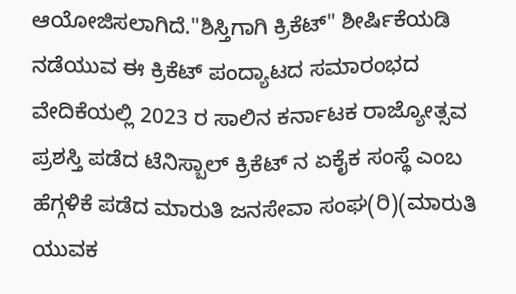ಆಯೋಜಿಸಲಾಗಿದೆ."ಶಿಸ್ತಿಗಾಗಿ ಕ್ರಿಕೆಟ್" ಶೀರ್ಷಿಕೆಯಡಿ ನಡೆಯುವ ಈ ಕ್ರಿಕೆಟ್ ಪಂದ್ಯಾಟದ ಸಮಾರಂಭದ ವೇದಿಕೆಯಲ್ಲಿ 2023 ರ ಸಾಲಿನ ಕರ್ನಾಟಕ ರಾಜ್ಯೋತ್ಸವ ಪ್ರಶಸ್ತಿ ಪಡೆದ ಟೆನಿಸ್ಬಾಲ್ ಕ್ರಿಕೆಟ್ ನ‌ ಏಕೈಕ ಸಂಸ್ಥೆ ಎಂಬ ಹೆಗ್ಗಳಿಕೆ ಪಡೆದ ಮಾರುತಿ ಜನಸೇವಾ ಸಂಘ(ರಿ)(ಮಾರುತಿ ಯುವಕ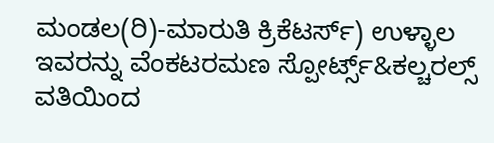ಮಂಡಲ(ರಿ)-ಮಾರುತಿ ಕ್ರಿಕೆಟರ್ಸ್) ಉಳ್ಳಾಲ ಇವರನ್ನು ವೆಂಕಟರಮಣ ಸ್ಪೋರ್ಟ್ಸ್&ಕಲ್ಚರಲ್ಸ್ ವತಿಯಿಂದ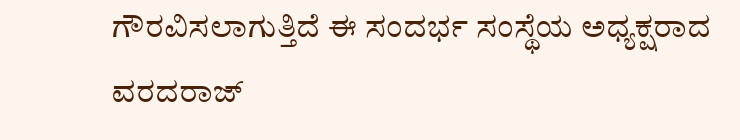ಗೌರವಿಸಲಾಗುತ್ತಿದೆ ಈ ಸಂದರ್ಭ ಸಂಸ್ಥೆಯ ಅಧ್ಯಕ್ಷರಾದ ವರದರಾಜ್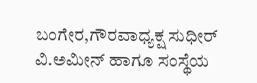ಬಂಗೇರ,ಗೌರವಾಧ್ಯಕ್ಷ ಸುಧೀರ್ ವಿ‌.ಅಮೀನ್ ಹಾಗೂ ಸಂಸ್ಥೆಯ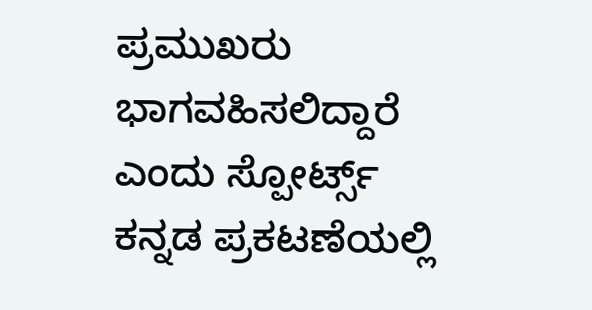ಪ್ರಮುಖರು ಭಾಗವಹಿಸಲಿದ್ದಾರೆ ಎಂದು ಸ್ಪೋರ್ಟ್ಸ್ ಕನ್ನಡ ಪ್ರಕಟಣೆಯಲ್ಲಿ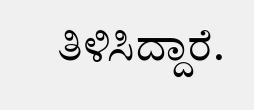ತಿಳಿಸಿದ್ದಾರೆ.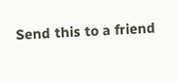Send this to a friend